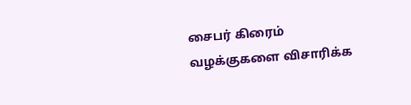சைபர் கிரைம் வழக்குகளை விசாரிக்க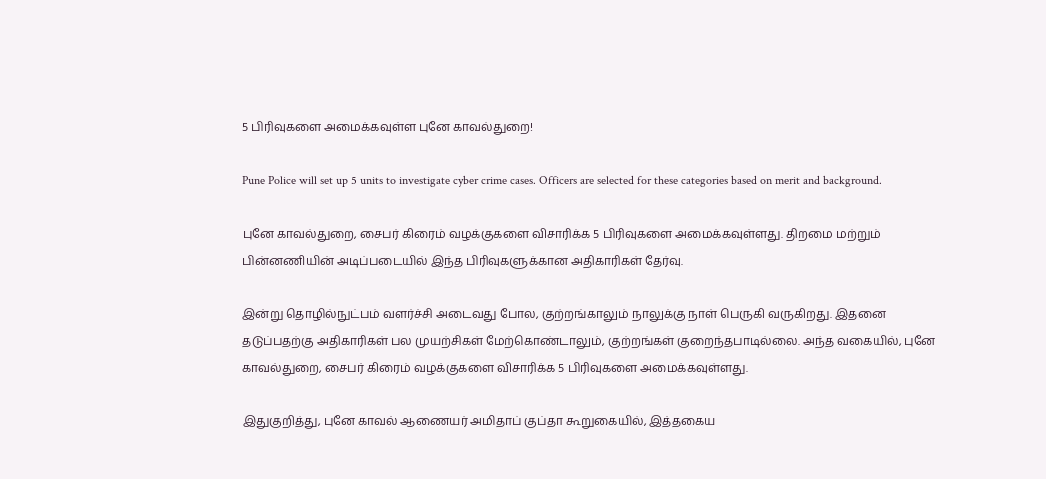5 பிரிவுகளை அமைக்கவுள்ள புனே காவல்துறை!

Pune Police will set up 5 units to investigate cyber crime cases. Officers are selected for these categories based on merit and background.

புனே காவல்துறை, சைபர் கிரைம் வழக்குகளை விசாரிக்க 5 பிரிவுகளை அமைக்கவுள்ளது. திறமை மற்றும் பின்னணியின் அடிப்படையில் இந்த பிரிவுகளுக்கான அதிகாரிகள் தேர்வு.

இன்று தொழில்நுட்பம் வளர்ச்சி அடைவது போல, குற்றங்காலும் நாலுக்கு நாள் பெருகி வருகிறது. இதனை தடுப்பதற்கு அதிகாரிகள் பல முயற்சிகள் மேற்கொண்டாலும், குற்றங்கள் குறைந்தபாடில்லை. அந்த வகையில், புனே காவல்துறை, சைபர் கிரைம் வழக்குகளை விசாரிக்க 5 பிரிவுகளை அமைக்கவுள்ளது.

இதுகுறித்து, புனே காவல் ஆணையர் அமிதாப் குப்தா கூறுகையில், இத்தகைய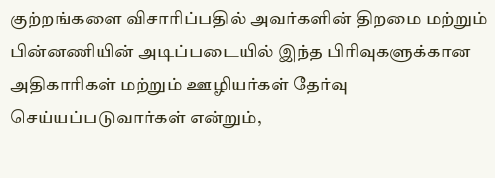குற்றங்களை விசாரிப்பதில் அவர்களின் திறமை மற்றும் பின்னணியின் அடிப்படையில் இந்த பிரிவுகளுக்கான அதிகாரிகள் மற்றும் ஊழியர்கள் தேர்வு செய்யப்படுவார்கள் என்றும்,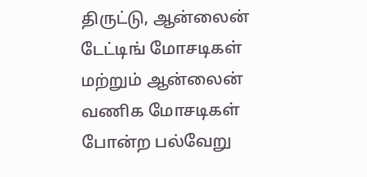திருட்டு, ஆன்லைன் டேட்டிங் மோசடிகள் மற்றும் ஆன்லைன் வணிக மோசடிகள் போன்ற பல்வேறு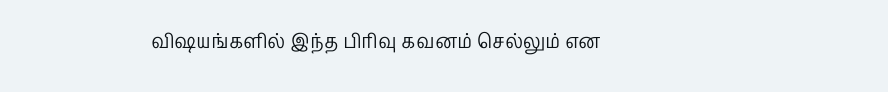விஷயங்களில் இந்த பிரிவு கவனம் செல்லும் என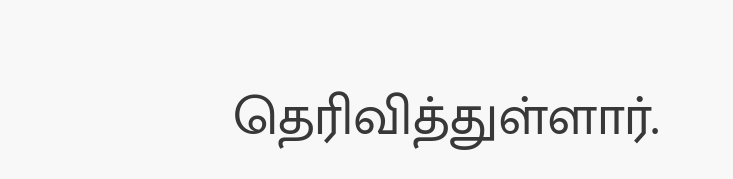தெரிவித்துள்ளார்.